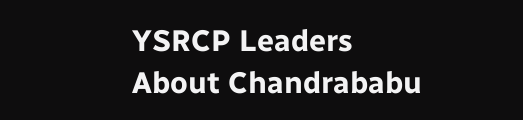YSRCP Leaders About Chandrababu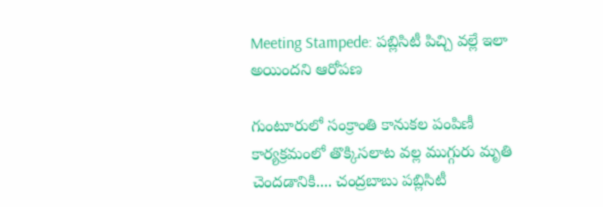Meeting Stampede: పబ్లిసిటీ పిచ్చి వల్లే ఇలా అయిందని ఆరోపణ

గుంటూరులో సంక్రాంతి కానుకల పంపిణీ కార్యక్రమంలో తొక్కిసలాట వల్ల ముగ్గురు మృతి చెందడానికి.... చంద్రబాబు పబ్లిసిటీ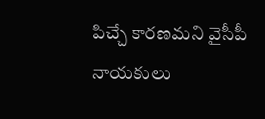పిచ్చే కారణమని వైసీపీ నాయకులు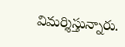విమర్శిస్తున్నారు.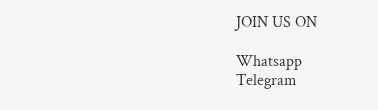JOIN US ON

Whatsapp
Telegram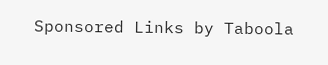Sponsored Links by Taboola